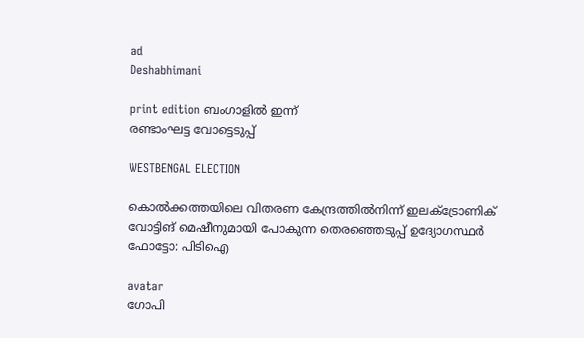ad
Deshabhimani

print edition ബംഗാളിൽ ഇന്ന്
രണ്ടാംഘട്ട വോട്ടെടുപ്പ്‌

WESTBENGAL ELECTION

കൊൽക്കത്തയിലെ വിതരണ കേന്ദ്രത്തിൽനിന്ന്‌ ഇലക്‌ട്രോണിക്‌ വോട്ടിങ്‌ മെഷീനുമായി പോകുന്ന തെരഞ്ഞെടുപ്പ്‌ ഉദ്യോഗസ്ഥർ ഫോട്ടോ: പിടിഐ

avatar
ഗോപി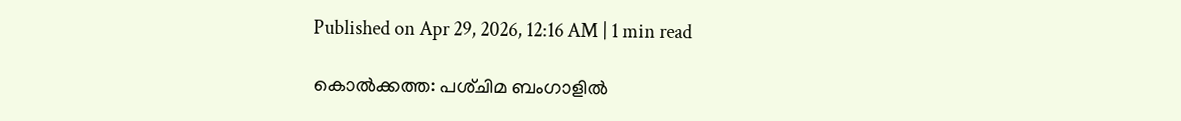Published on Apr 29, 2026, 12:16 AM | 1 min read

കൊൽക്കത്ത: പശ്‌ചിമ ബംഗാളിൽ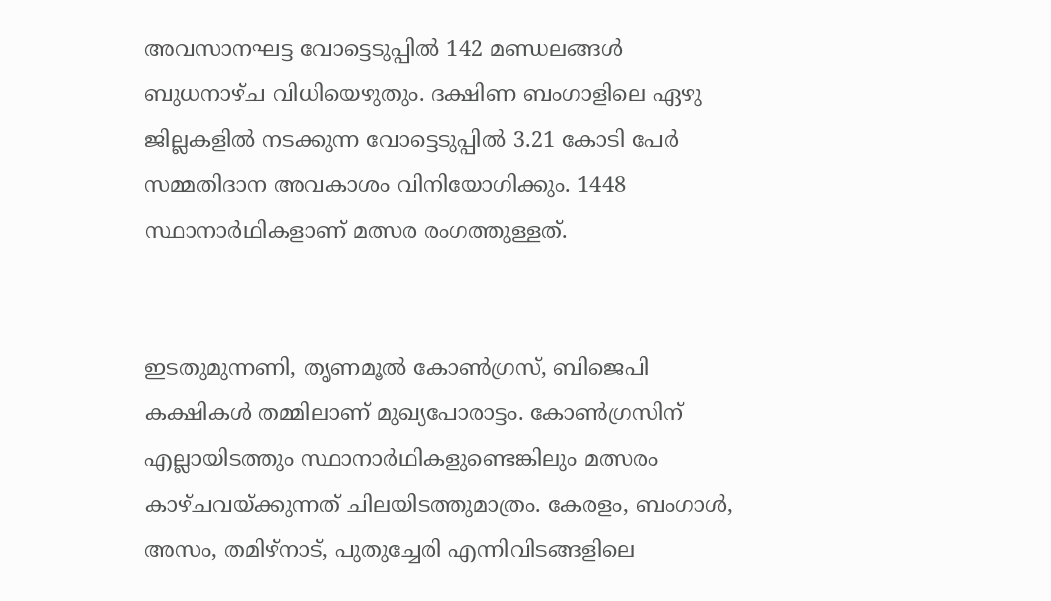അവസാനഘട്ട വോട്ടെടുപ്പിൽ 142 മണ്ഡലങ്ങൾ ബുധനാഴ്‌ച വിധിയെഴുതും. ദക്ഷിണ ബംഗാളിലെ ഏഴു ജില്ലകളിൽ നടക്കുന്ന വോട്ടെടുപ്പിൽ 3.21 കോടി പേർ സമ്മതിദാന അവകാശം വിനിയോഗിക്കും. 1448 സ്ഥാനാർഥികളാണ് മത്സര രംഗത്തുള്ളത്.


ഇടതുമുന്നണി, തൃണമൂൽ കോൺഗ്രസ്‌, ബിജെപി കക്ഷികൾ തമ്മിലാണ് മുഖ്യപോരാട്ടം. കോൺഗ്രസിന്‌ എല്ലായിടത്തും സ്ഥാനാർഥികളുണ്ടെങ്കിലും മത്സരം കാഴ്‌ചവയ്‌ക്കുന്നത്‌ ചിലയിടത്തുമാത്രം. കേരളം, ബംഗാൾ, അസം, തമിഴ്‌നാട്‌, പുതുച്ചേരി എന്നിവിടങ്ങളിലെ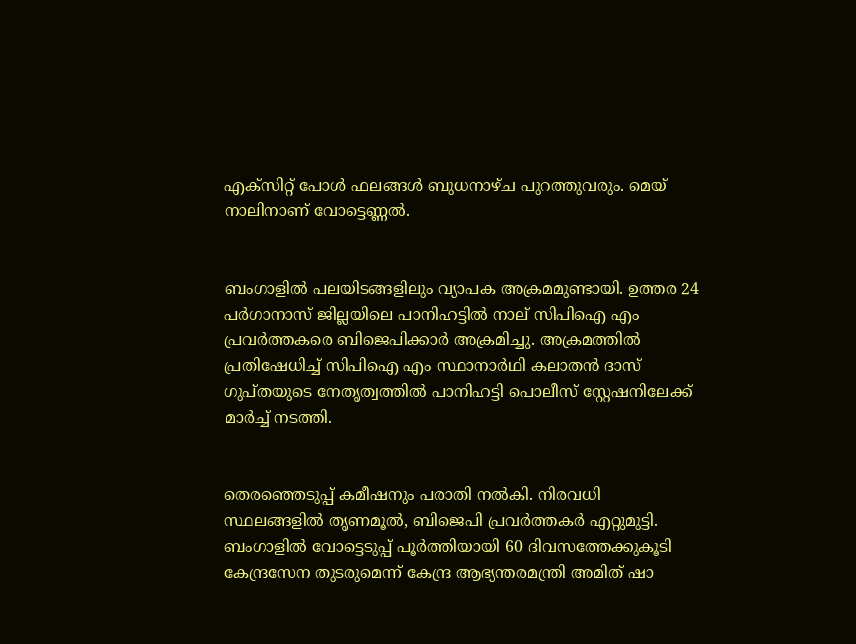എക്‌സിറ്റ്‌ പോൾ ഫലങ്ങൾ ബുധനാഴ്‌ച പുറത്തുവരും. മെയ്‌ നാലിനാണ്‌ വോട്ടെണ്ണൽ.


ബംഗാളിൽ പലയിടങ്ങളിലും വ്യാപക അക്രമമുണ്ടായി. ഉത്തര 24 പർഗാനാസ് ജില്ലയിലെ പാനിഹട്ടിൽ നാല്‌ സിപിഐ എം പ്രവർത്തകരെ ബിജെപിക്കാർ അക്രമിച്ചു. അക്രമത്തിൽ പ്രതിഷേധിച്ച് സിപിഐ എം സ്ഥാനാർഥി കലാതൻ ദാസ് ഗുപ്തയുടെ നേതൃത്വത്തിൽ പാനിഹട്ടി പൊലീസ് സ്റ്റേഷനിലേക്ക് മാർച്ച് നടത്തി.


തെരഞ്ഞെടുപ്പ് കമീഷനും പരാതി നൽകി. നിരവധി സ്ഥലങ്ങളിൽ തൃണമൂൽ, ബിജെപി പ്രവർത്തകർ എറ്റുമുട്ടി. ബംഗാളിൽ വോട്ടെടുപ്പ്‌ പൂർത്തിയായി 60 ദിവസത്തേക്കുകൂടി കേന്ദ്രസേന തുടരുമെന്ന്‌ കേന്ദ്ര ആഭ്യന്തരമന്ത്രി അമിത്‌ ഷാ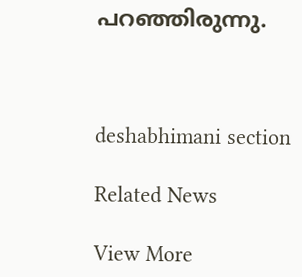പറഞ്ഞിരുന്നു.



deshabhimani section

Related News

View More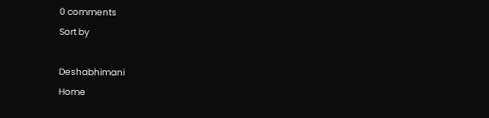0 comments
Sort by

Deshabhimani
Home